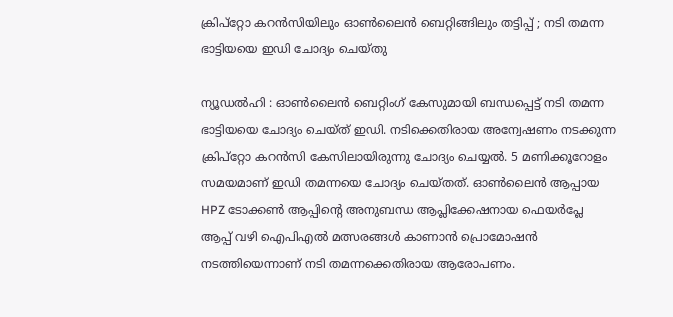ക്രിപ്റ്റോ കറൻസിയിലും ഓൺലൈൻ ബെറ്റിങ്ങിലും തട്ടിപ്പ് ; നടി തമന്ന ഭാട്ടിയയെ ഇഡി ചോദ്യം ചെയ്തു

ന്യൂഡൽഹി : ഓൺലൈൻ ബെറ്റിംഗ് കേസുമായി ബന്ധപ്പെട്ട് നടി തമന്ന ഭാട്ടിയയെ ചോദ്യം ചെയ്ത് ഇഡി. നടിക്കെതിരായ അന്വേഷണം നടക്കുന്ന ക്രിപ്റ്റോ കറൻസി കേസിലായിരുന്നു ചോദ്യം ചെയ്യൽ. 5 മണിക്കൂറോളം സമയമാണ് ഇഡി തമന്നയെ ചോദ്യം ചെയ്തത്. ഓൺലൈൻ ആപ്പായ HPZ ടോക്കൺ ആപ്പിന്റെ അനുബന്ധ ആപ്ലിക്കേഷനായ ഫെയര്‍പ്ലേ ആപ്പ് വഴി ഐപിഎല്‍ മത്സരങ്ങള്‍ കാണാന്‍ പ്രൊമോഷന്‍ നടത്തിയെന്നാണ് നടി തമന്നക്കെതിരായ ആരോപണം.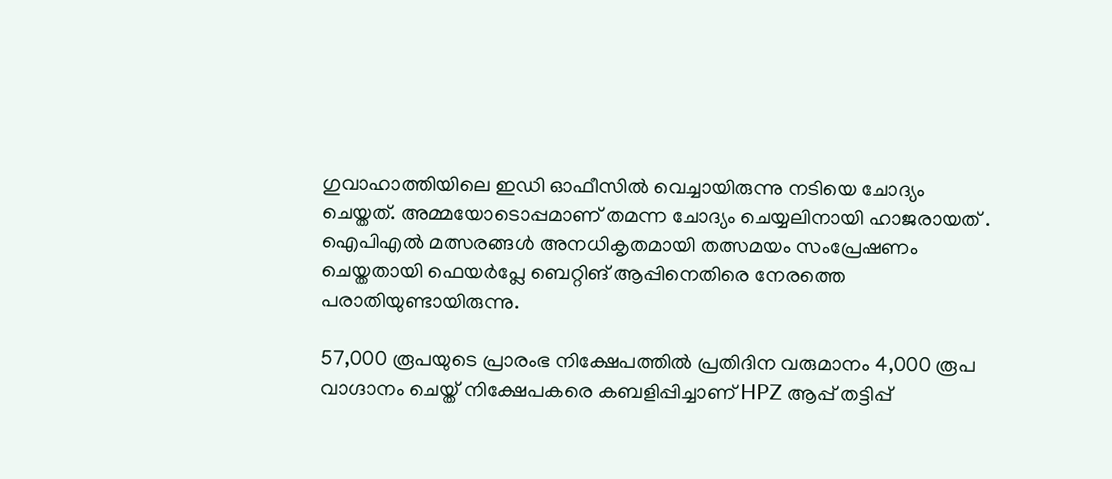ഗുവാഹാത്തിയിലെ ഇഡി ഓഫീസിൽ വെച്ചായിരുന്നു നടിയെ ചോദ്യം ചെയ്തത്. അമ്മയോടൊപ്പമാണ് തമന്ന ചോദ്യം ചെയ്യലിനായി ഹാജരായത് . ഐപിഎല്‍ മത്സരങ്ങള്‍ അനധികൃതമായി തത്സമയം സംപ്രേഷണം ചെയ്തതായി ഫെയര്‍പ്ലേ ബെറ്റിങ് ആപ്പിനെതിരെ നേരത്തെ പരാതിയുണ്ടായിരുന്നു.

57,000 രൂപയുടെ പ്രാരംഭ നിക്ഷേപത്തിൽ പ്രതിദിന വരുമാനം 4,000 രൂപ വാഗ്ദാനം ചെയ്ത് നിക്ഷേപകരെ കബളിപ്പിച്ചാണ് HPZ ആപ്പ് തട്ടിപ്പ്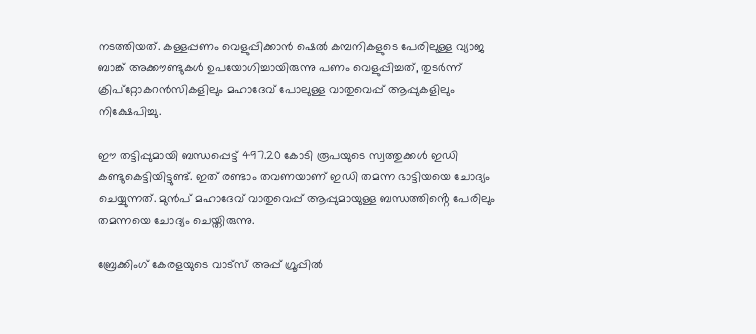നടത്തിയത്. കള്ളപ്പണം വെളുപ്പിക്കാൻ ഷെൽ കമ്പനികളുടെ പേരിലുള്ള വ്യാജ ബാങ്ക് അക്കൗണ്ടുകൾ ഉപയോഗിച്ചായിരുന്നു പണം വെളുപ്പിച്ചത്, തുടർന്ന് ക്രിപ്‌റ്റോകറൻസികളിലും മഹാദേവ് പോലുള്ള വാതുവെപ്പ് ആപ്പുകളിലും നിക്ഷേപിച്ചു.

ഈ തട്ടിപ്പുമായി ബന്ധപ്പെട്ട് 497.20 കോടി രൂപയുടെ സ്വത്തുക്കൾ ഇഡി കണ്ടുകെട്ടിയിട്ടുണ്ട്. ഇത് രണ്ടാം തവണയാണ് ഇഡി തമന്ന ഭാട്ടിയയെ ചോദ്യം ചെയ്യുന്നത്. മുൻപ് മഹാദേവ് വാതുവെപ്പ് ആപ്പുമായുള്ള ബന്ധത്തിൻ്റെ പേരിലും തമന്നയെ ചോദ്യം ചെയ്തിരുന്നു.

ബ്രേക്കിംഗ് കേരളയുടെ വാട്സ് അപ്പ് ഗ്രൂപ്പിൽ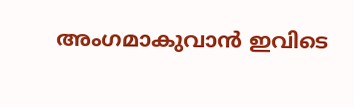അംഗമാകുവാൻ ഇവിടെ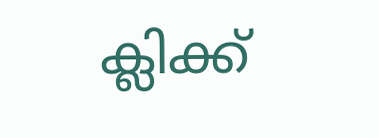ക്ലിക്ക്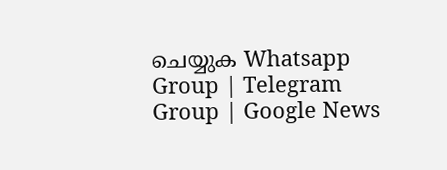ചെയ്യുക Whatsapp Group | Telegram Group | Google News